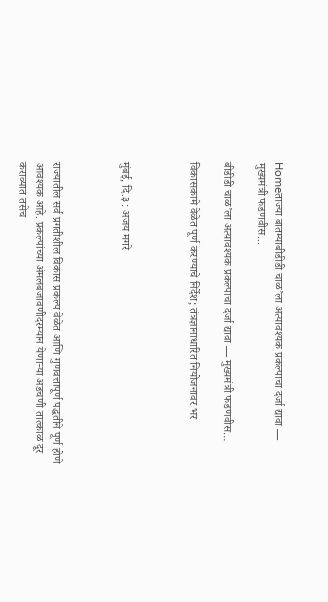Homeताज्या बातम्याबीडीडी चाळ’ला अत्यावश्यक प्रकल्पाचा दर्जा द्यावा — मुख्यमंत्री फडणवीस...

बीडीडी चाळ’ला अत्यावश्यक प्रकल्पाचा दर्जा द्यावा — मुख्यमंत्री फडणवीस…

विकासकामे वेळेत पूर्ण करण्याचे निर्देश; तंत्रज्ञानाधारित नियोजनावर भर



मुंबई, दि.३ : अजय मगरे



राज्यातील सर्व प्रगतीशील विकास प्रकल्प वेळेत आणि गुणवत्तापूर्ण पद्धतीने पूर्ण होणे आवश्यक आहे. प्रकल्पांच्या अंमलबजावणीदरम्यान येणाऱ्या अडचणी तात्काळ दूर कराव्यात तसेच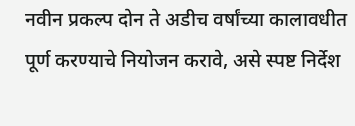नवीन प्रकल्प दोन ते अडीच वर्षांच्या कालावधीत पूर्ण करण्याचे नियोजन करावे, असे स्पष्ट निर्देश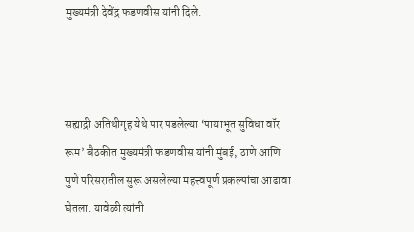मुख्यमंत्री देवेंद्र फडणवीस यांनी दिले.



सह्याद्री अतिथीगृह येथे पार पडलेल्या ‘पायाभूत सुविधा वॉर रूम’ बैठकीत मुख्यमंत्री फडणवीस यांनी मुंबई, ठाणे आणि पुणे परिसरातील सुरू असलेल्या महत्त्वपूर्ण प्रकल्पांचा आढावा घेतला. यावेळी त्यांनी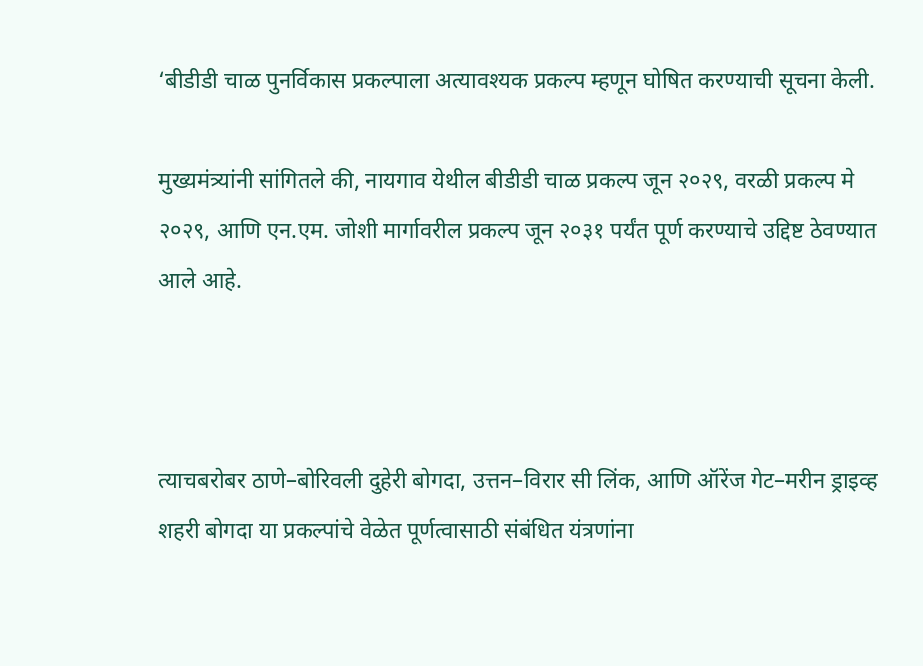‘बीडीडी चाळ पुनर्विकास प्रकल्पाला अत्यावश्यक प्रकल्प म्हणून घोषित करण्याची सूचना केली.

मुख्यमंत्र्यांनी सांगितले की, नायगाव येथील बीडीडी चाळ प्रकल्प जून २०२९, वरळी प्रकल्प मे २०२९, आणि एन.एम. जोशी मार्गावरील प्रकल्प जून २०३१ पर्यंत पूर्ण करण्याचे उद्दिष्ट ठेवण्यात आले आहे.



त्याचबरोबर ठाणे–बोरिवली दुहेरी बोगदा, उत्तन–विरार सी लिंक, आणि ऑरेंज गेट–मरीन ड्राइव्ह शहरी बोगदा या प्रकल्पांचे वेळेत पूर्णत्वासाठी संबंधित यंत्रणांना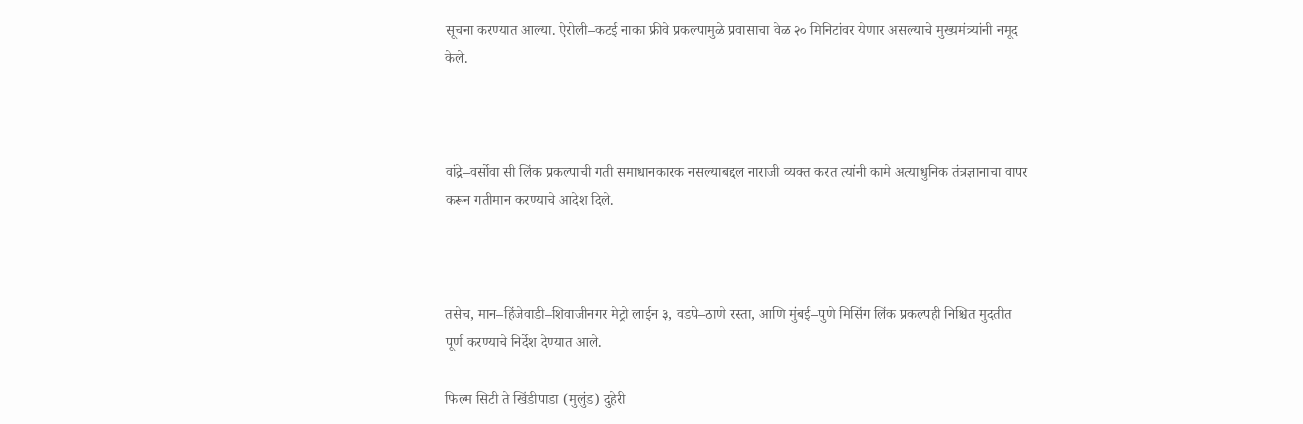सूचना करण्यात आल्या. ऐरोली–कटई नाका फ्रीवे प्रकल्पामुळे प्रवासाचा वेळ २० मिनिटांवर येणार असल्याचे मुख्यमंत्र्यांनी नमूद केले.



वांद्रे–वर्सोवा सी लिंक प्रकल्पाची गती समाधानकारक नसल्याबद्दल नाराजी व्यक्त करत त्यांनी कामे अत्याधुनिक तंत्रज्ञानाचा वापर करून गतीमान करण्याचे आदेश दिले.



तसेच, मान–हिंजेवाडी–शिवाजीनगर मेट्रो लाईन ३, वडपे–ठाणे रस्ता, आणि मुंबई–पुणे मिसिंग लिंक प्रकल्पही निश्चित मुदतीत पूर्ण करण्याचे निर्देश देण्यात आले.

फिल्म सिटी ते खिंडीपाडा (मुलुंड) दुहेरी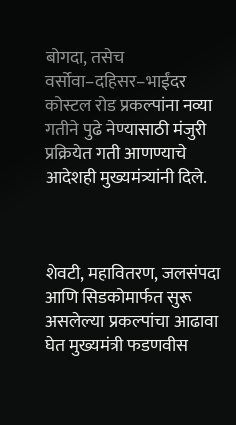बोगदा, तसेच वर्सोवा–दहिसर–भाईंदर कोस्टल रोड प्रकल्पांना नव्या गतीने पुढे नेण्यासाठी मंजुरी प्रक्रियेत गती आणण्याचे आदेशही मुख्यमंत्र्यांनी दिले.



शेवटी, महावितरण, जलसंपदा आणि सिडकोमार्फत सुरू असलेल्या प्रकल्पांचा आढावा घेत मुख्यमंत्री फडणवीस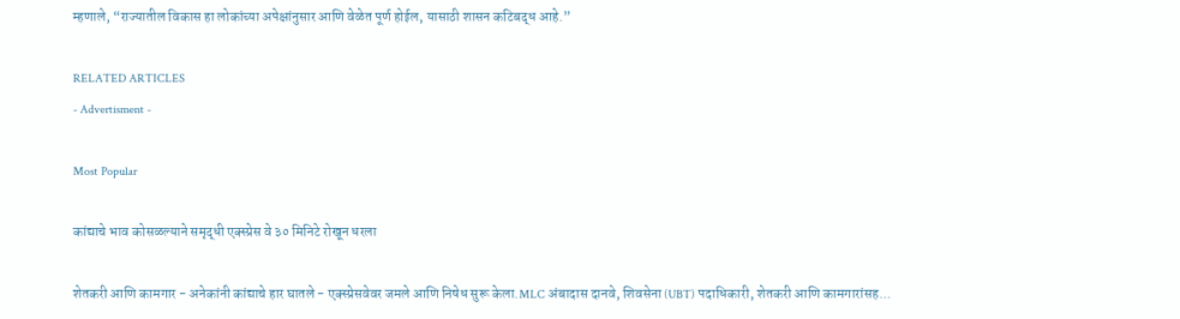म्हणाले, “राज्यातील विकास हा लोकांच्या अपेक्षांनुसार आणि वेळेत पूर्ण होईल, यासाठी शासन कटिबद्ध आहे.”

RELATED ARTICLES
- Advertisment -

Most Popular

कांद्याचे भाव कोसळल्याने समृद्धी एक्स्प्रेस वे ३० मिनिटे रोखून धरला

शेतकरी आणि कामगार - अनेकांनी कांद्याचे हार घातले - एक्स्प्रेसवेवर जमले आणि निषेध सुरू केला.MLC अंबादास दानवे, शिवसेना (UBT) पदाधिकारी, शेतकरी आणि कामगारांसह...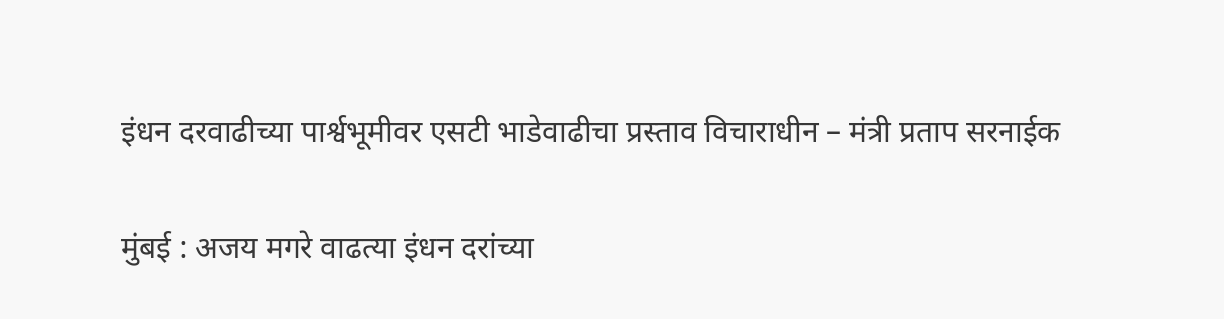इंधन दरवाढीच्या पार्श्वभूमीवर एसटी भाडेवाढीचा प्रस्ताव विचाराधीन – मंत्री प्रताप सरनाईक

मुंबई : अजय मगरे वाढत्या इंधन दरांच्या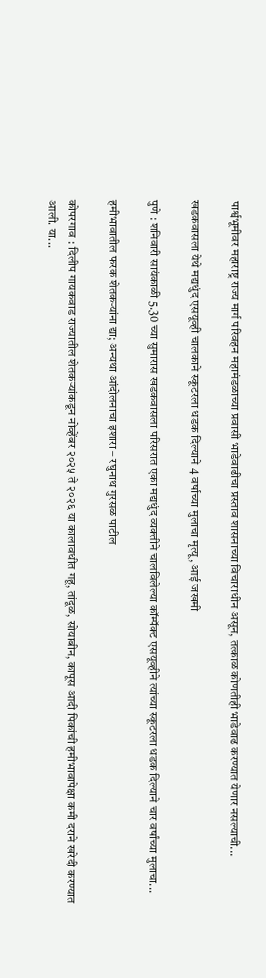पार्श्वभूमीवर महाराष्ट्र राज्य मार्ग परिवहन महामंडळाच्या प्रवासी भाडेवाढीचा प्रस्ताव शासनाच्या विचाराधीन असून, तत्काळ कोणतीही भाडेवाढ करण्यात येणार नसल्याची...

खडकवासला येथे मद्यधुंद एसयूव्ही चालकाने स्कूटरला धडक दिल्याने 4 वर्षाच्या मुलाचा मृत्यू, आई जखमी

पुणे : शनिवारी सायंकाळी 5.30 च्या सुमारास खडकवासला परिसरात एका मद्यधुंद व्यक्तीने चालविलेल्या कॉम्पॅक्ट एसयूव्हीने त्यांच्या स्कूटरला धडक दिल्याने चार वर्षांच्या मुलाचा...

हमीभावातील फरक शेतकऱ्यांना द्या; अन्यथा आंदोलनाचा इशारा – रघुनाथ गुरसळ पाटील

कोपरगाव : दिलीप गायकवाड राज्यातील शेतकऱ्यांकडून नोव्हेंबर २०२५ ते २०२६ या कालावधीत गहू, तांदूळ, सोयाबीन, कापूस आदी पिकांची हमीभावापेक्षा कमी दराने खरेदी करण्यात आली. या...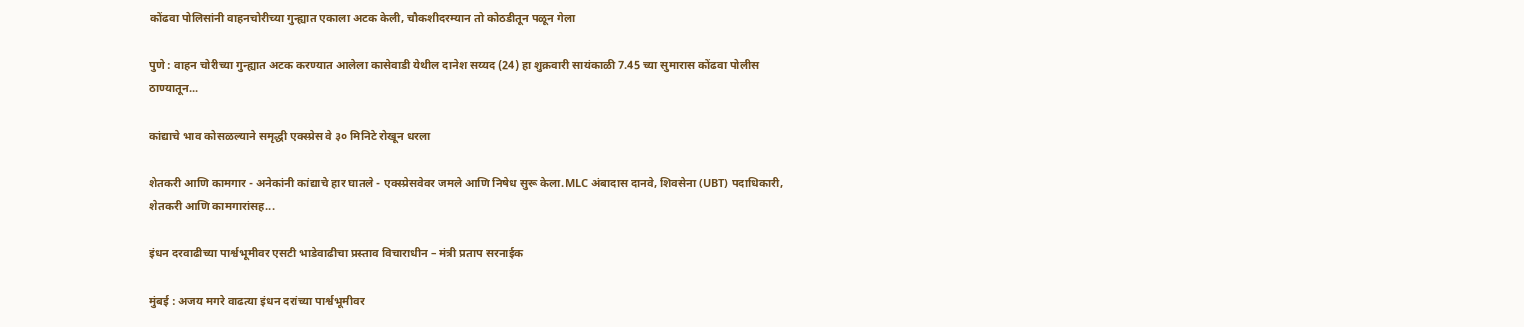कोंढवा पोलिसांनी वाहनचोरीच्या गुन्ह्यात एकाला अटक केली, चौकशीदरम्यान तो कोठडीतून पळून गेला

पुणे : वाहन चोरीच्या गुन्ह्यात अटक करण्यात आलेला कासेवाडी येथील दानेश सय्यद (24) हा शुक्रवारी सायंकाळी 7.45 च्या सुमारास कोंढवा पोलीस ठाण्यातून...

कांद्याचे भाव कोसळल्याने समृद्धी एक्स्प्रेस वे ३० मिनिटे रोखून धरला

शेतकरी आणि कामगार - अनेकांनी कांद्याचे हार घातले - एक्स्प्रेसवेवर जमले आणि निषेध सुरू केला.MLC अंबादास दानवे, शिवसेना (UBT) पदाधिकारी, शेतकरी आणि कामगारांसह...

इंधन दरवाढीच्या पार्श्वभूमीवर एसटी भाडेवाढीचा प्रस्ताव विचाराधीन – मंत्री प्रताप सरनाईक

मुंबई : अजय मगरे वाढत्या इंधन दरांच्या पार्श्वभूमीवर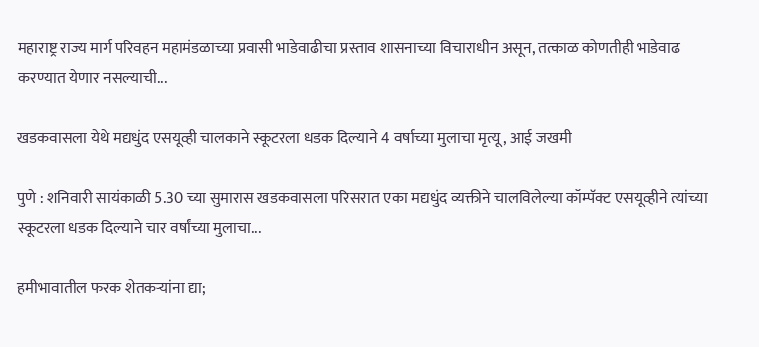महाराष्ट्र राज्य मार्ग परिवहन महामंडळाच्या प्रवासी भाडेवाढीचा प्रस्ताव शासनाच्या विचाराधीन असून, तत्काळ कोणतीही भाडेवाढ करण्यात येणार नसल्याची...

खडकवासला येथे मद्यधुंद एसयूव्ही चालकाने स्कूटरला धडक दिल्याने 4 वर्षाच्या मुलाचा मृत्यू, आई जखमी

पुणे : शनिवारी सायंकाळी 5.30 च्या सुमारास खडकवासला परिसरात एका मद्यधुंद व्यक्तीने चालविलेल्या कॉम्पॅक्ट एसयूव्हीने त्यांच्या स्कूटरला धडक दिल्याने चार वर्षांच्या मुलाचा...

हमीभावातील फरक शेतकऱ्यांना द्या;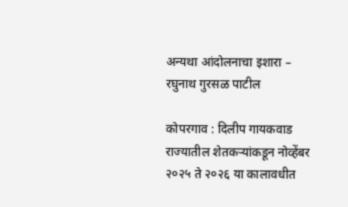अन्यथा आंदोलनाचा इशारा – रघुनाथ गुरसळ पाटील

कोपरगाव : दिलीप गायकवाड राज्यातील शेतकऱ्यांकडून नोव्हेंबर २०२५ ते २०२६ या कालावधीत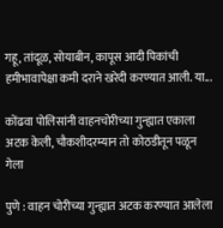गहू, तांदूळ, सोयाबीन, कापूस आदी पिकांची हमीभावापेक्षा कमी दराने खरेदी करण्यात आली. या...

कोंढवा पोलिसांनी वाहनचोरीच्या गुन्ह्यात एकाला अटक केली, चौकशीदरम्यान तो कोठडीतून पळून गेला

पुणे : वाहन चोरीच्या गुन्ह्यात अटक करण्यात आलेला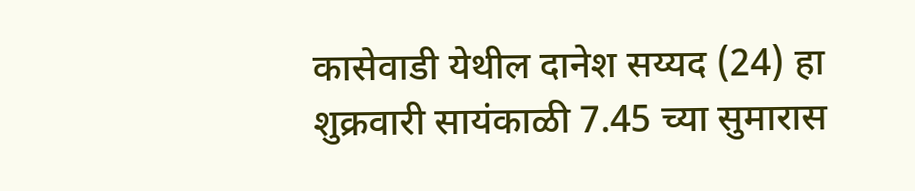कासेवाडी येथील दानेश सय्यद (24) हा शुक्रवारी सायंकाळी 7.45 च्या सुमारास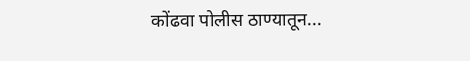कोंढवा पोलीस ठाण्यातून...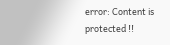error: Content is protected !!